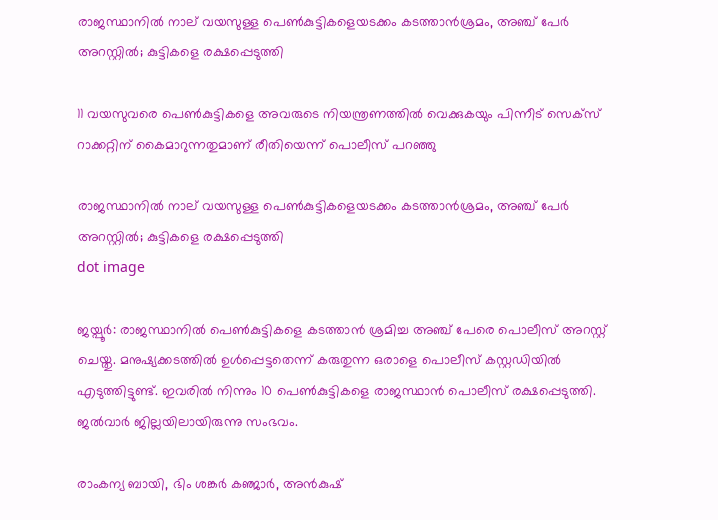രാജസ്ഥാനിൽ നാല് വയസുള്ള പെൺകുട്ടികളെയടക്കം കടത്താൻശ്രമം, അഞ്ച് പേർ അറസ്റ്റിൽ; കുട്ടികളെ രക്ഷപ്പെടുത്തി

11 വയസുവരെ പെണ്‍കുട്ടികളെ അവരുടെ നിയന്ത്രണത്തില്‍ വെക്കുകയും പിന്നീട് സെക്സ് റാക്കറ്റിന് കൈമാറുന്നതുമാണ് രീതിയെന്ന് പൊലീസ് പറഞ്ഞു

രാജസ്ഥാനിൽ നാല് വയസുള്ള പെൺകുട്ടികളെയടക്കം കടത്താൻശ്രമം, അഞ്ച് പേർ അറസ്റ്റിൽ; കുട്ടികളെ രക്ഷപ്പെടുത്തി
dot image

ജയ്പൂര്‍: രാജസ്ഥാനില്‍ പെണ്‍കുട്ടികളെ കടത്താന്‍ ശ്രമിച്ച അഞ്ച് പേരെ പൊലീസ് അറസ്റ്റ് ചെയ്തു. മനുഷ്യക്കടത്തില്‍ ഉള്‍പ്പെട്ടതെന്ന് കരുതുന്ന ഒരാളെ പൊലീസ് കസ്റ്റഡിയില്‍ എടുത്തിട്ടുണ്ട്. ഇവരില്‍ നിന്നും 10 പെണ്‍കുട്ടികളെ രാജസ്ഥാന്‍ പൊലീസ് രക്ഷപ്പെടുത്തി. ജല്‍വാര്‍ ജില്ലയിലായിരുന്നു സംഭവം.

രാംകന്യ ബായി, ഭിം ശങ്കര്‍ കഞ്ജാര്‍, അന്‍കുഷ്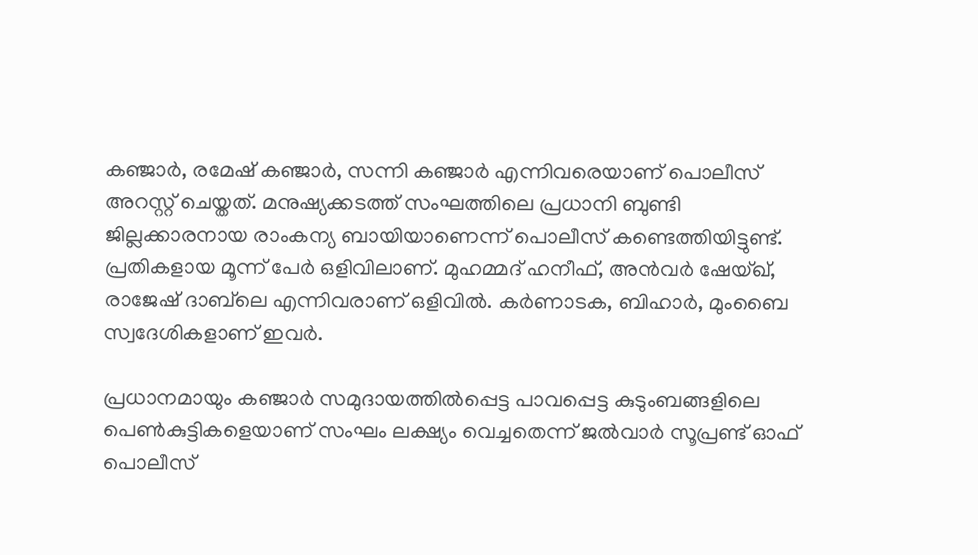കഞ്ജാര്‍, രമേഷ് കഞ്ജാര്‍, സന്നി കഞ്ജാര്‍ എന്നിവരെയാണ് പൊലീസ് അറസ്റ്റ് ചെയ്തത്. മനുഷ്യക്കടത്ത് സംഘത്തിലെ പ്രധാനി ബുണ്ടി ജില്ലക്കാരനായ രാംകന്യ ബായിയാണെന്ന് പൊലീസ് കണ്ടെത്തിയിട്ടുണ്ട്. പ്രതികളായ മൂന്ന് പേര്‍ ഒളിവിലാണ്. മുഹമ്മദ് ഹനീഫ്, അന്‍വര്‍ ഷേയ്ഖ്, രാജേഷ് ദാബ്‌ലെ എന്നിവരാണ് ഒളിവില്‍. കര്‍ണാടക, ബിഹാര്‍, മുംബൈ സ്വദേശികളാണ് ഇവര്‍.

പ്രധാനമായും കഞ്ജാര്‍ സമുദായത്തില്‍പ്പെട്ട പാവപ്പെട്ട കുടുംബങ്ങളിലെ പെണ്‍കുട്ടികളെയാണ് സംഘം ലക്ഷ്യം വെച്ചതെന്ന് ജല്‍വാര്‍ സൂപ്രണ്ട് ഓഫ് പൊലീസ്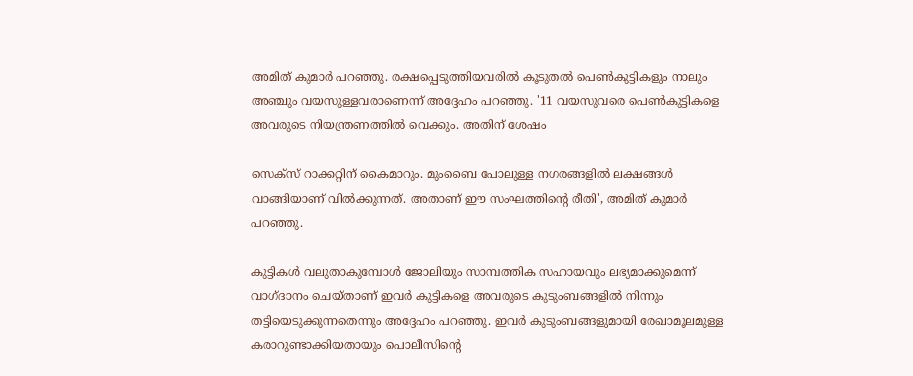അമിത് കുമാര്‍ പറഞ്ഞു. രക്ഷപ്പെടുത്തിയവരില്‍ കൂടുതല്‍ പെണ്‍കുട്ടികളും നാലും അഞ്ചും വയസുള്ളവരാണെന്ന് അദ്ദേഹം പറഞ്ഞു. '11 വയസുവരെ പെണ്‍കുട്ടികളെ അവരുടെ നിയന്ത്രണത്തില്‍ വെക്കും. അതിന് ശേഷം

സെക്സ് റാക്കറ്റിന് കൈമാറും. മുംബൈ പോലുള്ള നഗരങ്ങളില്‍ ലക്ഷങ്ങള്‍ വാങ്ങിയാണ് വിൽക്കുന്നത്. അതാണ് ഈ സംഘത്തിന്റെ രീതി', അമിത് കുമാര്‍ പറഞ്ഞു.

കുട്ടികൾ വലുതാകുമ്പോൾ ജോലിയും സാമ്പത്തിക സഹായവും ലഭ്യമാക്കുമെന്ന് വാഗ്ദാനം ചെയ്താണ് ഇവര്‍ കുട്ടികളെ അവരുടെ കുടുംബങ്ങളില്‍ നിന്നും തട്ടിയെടുക്കുന്നതെന്നും അദ്ദേഹം പറഞ്ഞു. ഇവര്‍ കുടുംബങ്ങളുമായി രേഖാമൂലമുള്ള കരാറുണ്ടാക്കിയതായും പൊലീസിന്റെ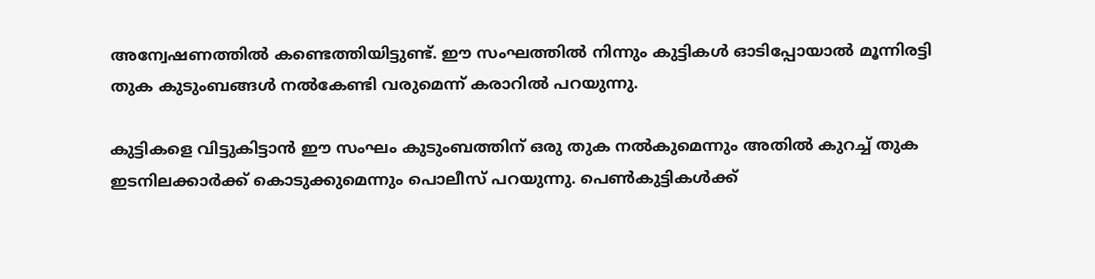അന്വേഷണത്തില്‍ കണ്ടെത്തിയിട്ടുണ്ട്. ഈ സംഘത്തില്‍ നിന്നും കുട്ടികള്‍ ഓടിപ്പോയാല്‍ മൂന്നിരട്ടി തുക കുടുംബങ്ങള്‍ നല്‍കേണ്ടി വരുമെന്ന് കരാറില്‍ പറയുന്നു.

കുട്ടികളെ വിട്ടുകിട്ടാന്‍ ഈ സംഘം കുടുംബത്തിന് ഒരു തുക നല്‍കുമെന്നും അതില്‍ കുറച്ച് തുക ഇടനിലക്കാര്‍ക്ക് കൊടുക്കുമെന്നും പൊലീസ് പറയുന്നു. പെണ്‍കുട്ടികള്‍ക്ക്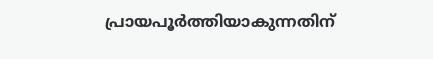പ്രായപൂര്‍ത്തിയാകുന്നതിന്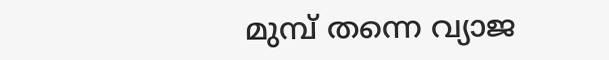മുമ്പ് തന്നെ വ്യാജ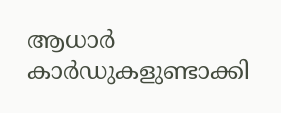ആധാര്‍ കാര്‍ഡുകളുണ്ടാക്കി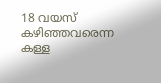18 വയസ് കഴിഞ്ഞവരെന്ന കള്ള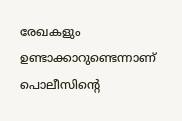രേഖകളും ഉണ്ടാക്കാറുണ്ടെന്നാണ് പൊലീസിന്റെ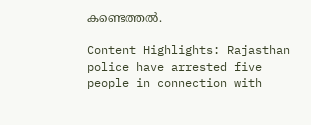കണ്ടെത്തല്‍.

Content Highlights: Rajasthan police have arrested five people in connection with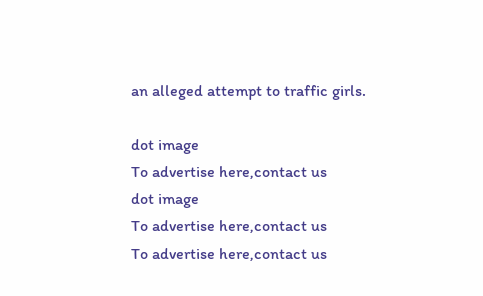an alleged attempt to traffic girls.

dot image
To advertise here,contact us
dot image
To advertise here,contact us
To advertise here,contact us